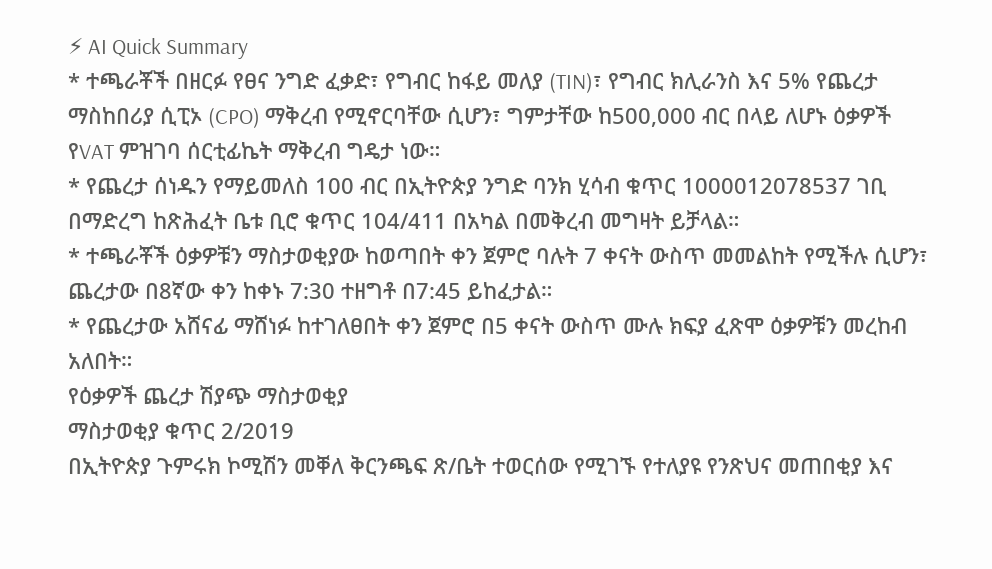⚡ AI Quick Summary
* ተጫራቾች በዘርፉ የፀና ንግድ ፈቃድ፣ የግብር ከፋይ መለያ (TIN)፣ የግብር ክሊራንስ እና 5% የጨረታ ማስከበሪያ ሲፒኦ (CPO) ማቅረብ የሚኖርባቸው ሲሆን፣ ግምታቸው ከ500,000 ብር በላይ ለሆኑ ዕቃዎች የVAT ምዝገባ ሰርቲፊኬት ማቅረብ ግዴታ ነው።
* የጨረታ ሰነዱን የማይመለስ 100 ብር በኢትዮጵያ ንግድ ባንክ ሂሳብ ቁጥር 1000012078537 ገቢ በማድረግ ከጽሕፈት ቤቱ ቢሮ ቁጥር 104/411 በአካል በመቅረብ መግዛት ይቻላል።
* ተጫራቾች ዕቃዎቹን ማስታወቂያው ከወጣበት ቀን ጀምሮ ባሉት 7 ቀናት ውስጥ መመልከት የሚችሉ ሲሆን፣ ጨረታው በ8ኛው ቀን ከቀኑ 7:30 ተዘግቶ በ7:45 ይከፈታል።
* የጨረታው አሸናፊ ማሸነፉ ከተገለፀበት ቀን ጀምሮ በ5 ቀናት ውስጥ ሙሉ ክፍያ ፈጽሞ ዕቃዎቹን መረከብ አለበት።
የዕቃዎች ጨረታ ሽያጭ ማስታወቂያ
ማስታወቂያ ቁጥር 2/2019
በኢትዮጵያ ጉምሩክ ኮሚሽን መቐለ ቅርንጫፍ ጽ/ቤት ተወርሰው የሚገኙ የተለያዩ የንጽህና መጠበቂያ እና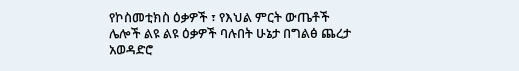የኮስመቲክስ ዕቃዎች ፣ የእህል ምርት ውጤቶች ሌሎች ልዩ ልዩ ዕቃዎች ባሉበት ሁኔታ በግልፅ ጨረታ አወዳድሮ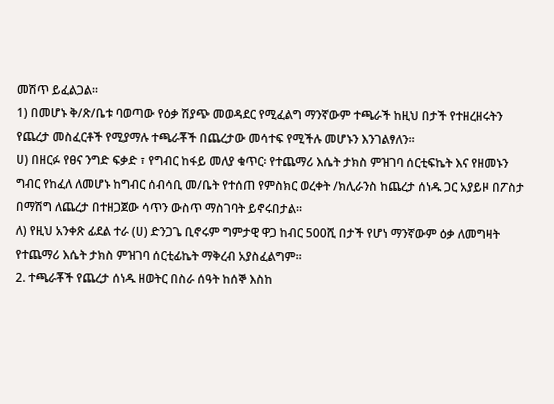መሽጥ ይፈልጋል።
1) በመሆኑ ቅ/ጽ/ቤቱ ባወጣው የዕቃ ሽያጭ መወዳደር የሚፈልግ ማንኛውም ተጫራች ከዚህ በታች የተዘረዘሩትን የጨረታ መስፈርቶች የሚያማሉ ተጫራቾች በጨረታው መሳተፍ የሚችሉ መሆኑን እንገልፃለን።
ሀ) በዘርፉ የፀና ንግድ ፍቃድ ፣ የግብር ከፋይ መለያ ቁጥር፡ የተጨማሪ እሴት ታክስ ምዝገባ ሰርቲፍኬት እና የዘመኑን ግብር የከፈለ ለመሆኑ ከግብር ሰብሳቢ መ/ቤት የተሰጠ የምስክር ወረቀት /ክሊራንስ ከጨረታ ሰነዱ ጋር አያይዞ በፖስታ በማሽግ ለጨረታ በተዘጋጀው ሳጥን ውስጥ ማስገባት ይኖሩበታል።
ለ) የዚህ አንቀጽ ፊደል ተራ (ሀ) ድንጋጌ ቢኖሩም ግምታዊ ዋጋ ከብር 500ሺ በታች የሆነ ማንኛውም ዕቃ ለመግዛት የተጨማሪ እሴት ታክስ ምዝገባ ሰርቲፊኬት ማቅረብ አያስፈልግም።
2. ተጫራቾች የጨረታ ሰነዱ ዘወትር በስራ ሰዓት ከሰኞ እስከ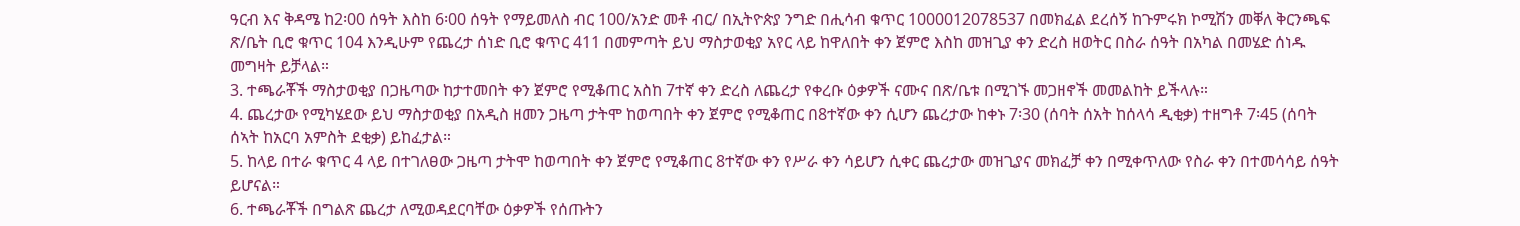ዓርብ እና ቅዳሜ ከ2፡00 ሰዓት እስከ 6፡00 ሰዓት የማይመለስ ብር 100/አንድ መቶ ብር/ በኢትዮጵያ ንግድ በሒሳብ ቁጥር 1000012078537 በመክፈል ደረሰኝ ከጉምሩክ ኮሚሽን መቐለ ቅርንጫፍ ጽ/ቤት ቢሮ ቁጥር 104 እንዲሁም የጨረታ ሰነድ ቢሮ ቁጥር 411 በመምጣት ይህ ማስታወቂያ አየር ላይ ከዋለበት ቀን ጀምሮ እስከ መዝጊያ ቀን ድረስ ዘወትር በስራ ሰዓት በአካል በመሄድ ሰነዱ መግዛት ይቻላል።
3. ተጫራቾች ማስታወቂያ በጋዜጣው ከታተመበት ቀን ጀምሮ የሚቆጠር አስከ 7ተኛ ቀን ድረስ ለጨረታ የቀረቡ ዕቃዎች ናሙና በጽ/ቤቱ በሚገኙ መጋዘኖች መመልከት ይችላሉ።
4. ጨረታው የሚካሄደው ይህ ማስታወቂያ በአዲስ ዘመን ጋዜጣ ታትሞ ከወጣበት ቀን ጀምሮ የሚቆጠር በ8ተኛው ቀን ሲሆን ጨረታው ከቀኑ 7፡30 (ሰባት ሰአት ከሰላሳ ዲቂቃ) ተዘግቶ 7፡45 (ሰባት ሰኣት ከአርባ አምስት ደቂቃ) ይከፈታል።
5. ከላይ በተራ ቁጥር 4 ላይ በተገለፀው ጋዜጣ ታትሞ ከወጣበት ቀን ጀምሮ የሚቆጠር 8ተኛው ቀን የሥራ ቀን ሳይሆን ሲቀር ጨረታው መዝጊያና መክፈቻ ቀን በሚቀጥለው የስራ ቀን በተመሳሳይ ሰዓት ይሆናል።
6. ተጫራቾች በግልጽ ጨረታ ለሚወዳደርባቸው ዕቃዎች የሰጡትን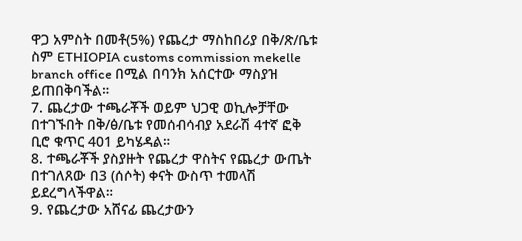ዋጋ አምስት በመቶ(5%) የጨረታ ማስከበሪያ በቅ/ጽ/ቤቱ ስም ETHIOPIA customs commission mekelle branch office በሚል በባንክ አሰርተው ማስያዝ ይጠበቅባችል።
7. ጨረታው ተጫራቾች ወይም ህጋዊ ወኪሎቻቸው በተገኙበት በቅ/ፅ/ቤቱ የመሰብሳብያ አደራሽ 4ተኛ ፎቅ ቢሮ ቁጥር 401 ይካሄዳል።
8. ተጫራቾች ያስያዙት የጨረታ ዋስትና የጨረታ ውጤት በተገለጸው በ3 (ሰሶት) ቀናት ውስጥ ተመላሽ ይደረግላችዋል።
9. የጨረታው አሸናፊ ጨረታውን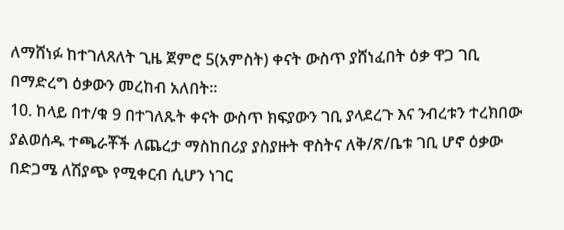ለማሸነፉ ከተገለጸለት ጊዜ ጀምሮ 5(አምስት) ቀናት ውስጥ ያሸነፈበት ዕቃ ዋጋ ገቢ በማድረግ ዕቃውን መረከብ አለበት።
10. ከላይ በተ/ቁ 9 በተገለጹት ቀናት ውስጥ ክፍያውን ገቢ ያላደረጉ እና ንብረቱን ተረክበው ያልወሰዱ ተጫራቾች ለጨረታ ማስከበሪያ ያስያዙት ዋስትና ለቅ/ጽ/ቤቱ ገቢ ሆኖ ዕቃው በድጋሜ ለሽያጭ የሚቀርብ ሲሆን ነገር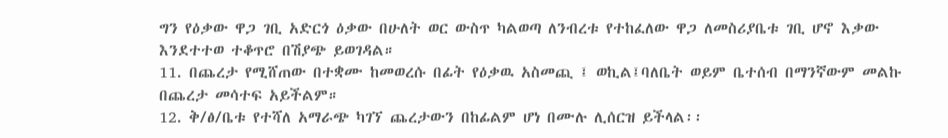ግን የዕቃው ዋጋ ገቢ አድርጎ ዕቃው በሁለት ወር ውስጥ ካልወጣ ለንብረቱ የተከፈለው ዋጋ ለመስሪያቤቱ ገቢ ሆኖ እቃው እንደተተወ ተቆጥሮ በሽያጭ ይወገዳል።
11. በጨረታ የሚሸጠው በተቋሙ ከመወረሱ በፊት የዕቃዉ አስመጪ ፤ ወኪል፤ባለቤት ወይም ቤተሰብ በማንኛውም መልኩ በጨረታ መሳተፍ አይችልም።
12. ቅ/ፅ/ቤቱ የተሻለ አማራጭ ካገኘ ጨረታውን በከፊልም ሆነ በሙሉ ሊሰርዝ ይችላል፡፡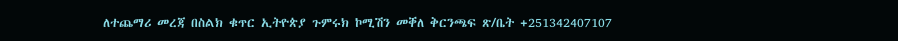ለተጨማሪ መረጃ በስልክ ቁጥር ኢትዮጵያ ጉምሩክ ኮሚሽን መቐለ ቅርንጫፍ ጽ/ቤት +251342407107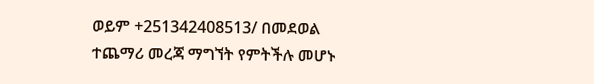ወይም +251342408513/ በመደወል ተጨማሪ መረጃ ማግኘት የምትችሉ መሆኑ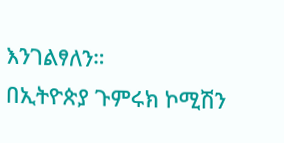እንገልፃለን።
በኢትዮጵያ ጉምሩክ ኮሚሽን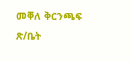መቐለ ቅርንጫፍ ጽ/ቤት